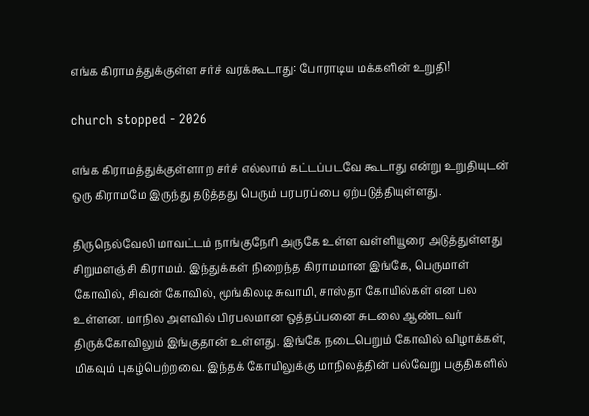எங்க கிராமத்துக்குள்ள சர்ச் வரக்கூடாது: போராடிய மக்களின் உறுதி!

church stopped - 2026

எங்க கிராமத்துக்குள்ளாற சர்ச் எல்லாம் கட்டப்படவே கூடாது என்று உறுதியுடன் ஒரு கிராமமே இருந்து தடுத்தது பெரும் பரபரப்பை ஏற்படுத்தியுள்ளது.

திருநெல்வேலி மாவட்டம் நாங்குநேரி அருகே உள்ள வள்ளியூரை அடுத்துள்ளது சிறுமளஞ்சி கிராமம். இந்துக்கள் நிறைந்த கிராமமான இங்கே, பெருமாள் கோவில், சிவன் கோவில், மூங்கிலடி சுவாமி, சாஸ்தா கோயில்கள் என பல உள்ளன. மாநில அளவில் பிரபலமான ஒத்தப்பனை சுடலை ஆண்டவர் திருக்கோவிலும் இங்குதான் உள்ளது. இங்கே நடைபெறும் கோவில் விழாக்கள், மிகவும் புகழ்பெற்றவை. இந்தக் கோயிலுக்கு மாநிலத்தின் பல்வேறு பகுதிகளில்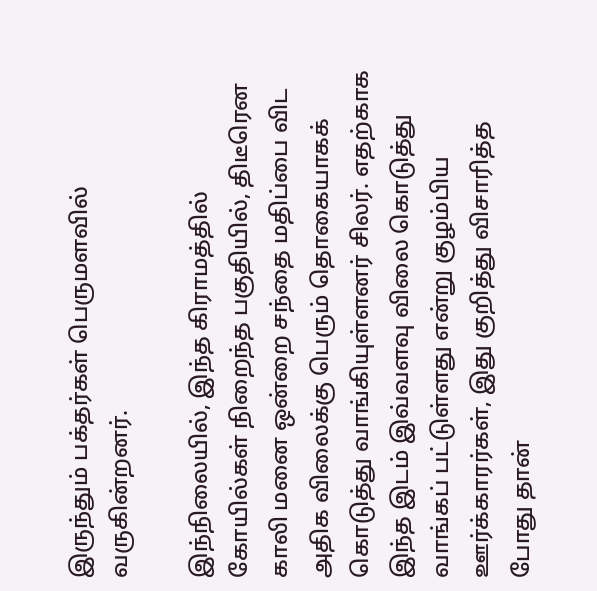இருந்தும் பக்தர்கள் பெருமளவில் வருகின்றனர்.

இந்நிலையில், இந்த கிராமத்தில் கோயில்கள் நிறைந்த பகுதியில், திடீரென காலி மனை ஒன்றை சந்தை மதிப்பை விட அதிக விலைக்கு பெரும் தொகையாகக் கொடுத்து வாங்கியுள்ளனர் சிலர். எதற்காக இந்த இடம் இவ்வளவு விலை கொடுத்து வாங்கப் பட்டுள்ளது என்று குழம்பிய ஊர்க்காரர்கள், இது குறித்து விசாரித்த போது தான்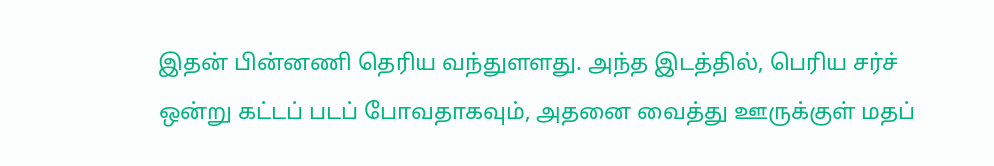இதன் பின்னணி தெரிய வந்துளளது. அந்த இடத்தில், பெரிய சர்ச் ஒன்று கட்டப் படப் போவதாகவும், அதனை வைத்து ஊருக்குள் மதப்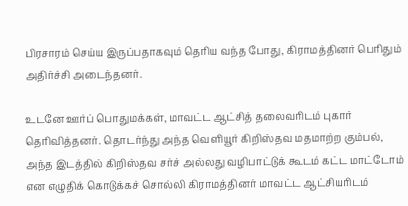பிரசாரம் செய்ய இருப்பதாகவும் தெரிய வந்த போது, கிராமத்தினர் பெரிதும் அதிர்ச்சி அடைந்தனர்.

உடனே ஊர்ப் பொதுமக்கள், மாவட்ட ஆட்சித் தலைவரிடம் புகார் தெரிவித்தனர். தொடர்ந்து அந்த வெளியூர் கிறிஸ்தவ மதமாற்ற கும்பல், அந்த இடத்தில் கிறிஸ்தவ சர்ச் அல்லது வழிபாட்டுக் கூடம் கட்ட மாட்டோம் என எழுதிக் கொடுக்கச் சொல்லி கிராமத்தினர் மாவட்ட ஆட்சியரிடம்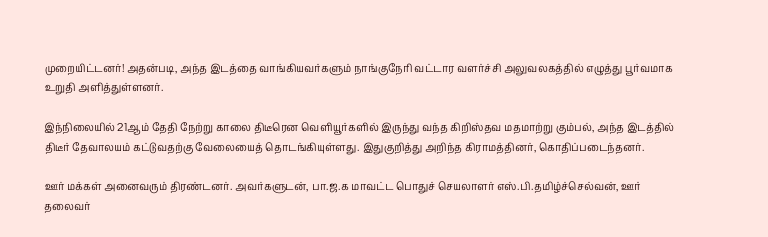முறையிட்டனர்! அதன்படி, அந்த இடத்தை வாங்கியவர்களும் நாங்குநேரி வட்டார வளர்ச்சி அலுவலகத்தில் எழுத்து பூர்வமாக உறுதி அளித்துள்ளனர்.

இந்நிலையில் 21ஆம் தேதி நேற்று காலை திடீரென வெளியூர்களில் இருந்து வந்த கிறிஸ்தவ மதமாற்று கும்பல், அந்த இடத்தில் திடீர் தேவாலயம் கட்டுவதற்கு வேலையைத் தொடங்கியுள்ளது. இதுகுறித்து அறிந்த கிராமத்தினர், கொதிப்படைந்தனர்.

ஊர் மக்கள் அனைவரும் திரண்டனர். அவர்களுடன், பா.ஜ.க மாவட்ட பொதுச் செயலாளர் எஸ்.பி.தமிழ்ச்செல்வன், ஊர் தலைவர்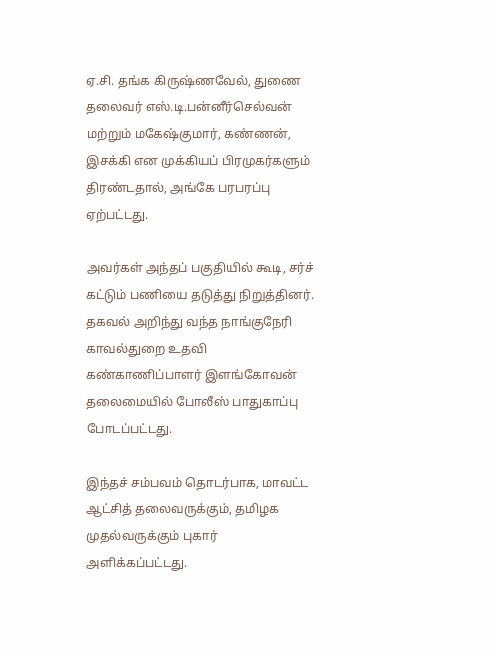ஏ.சி. தங்க கிருஷ்ணவேல், துணை தலைவர் எஸ்.டி.பன்னீர்செல்வன் மற்றும் மகேஷ்குமார், கண்ணன், இசக்கி என முக்கியப் பிரமுகர்களும் திரண்டதால், அங்கே பரபரப்பு ஏற்பட்டது.

அவர்கள் அந்தப் பகுதியில் கூடி, சர்ச் கட்டும் பணியை தடுத்து நிறுத்தினர். தகவல் அறிந்து வந்த நாங்குநேரி காவல்துறை உதவி கண்காணிப்பாளர் இளங்கோவன் தலைமையில் போலீஸ் பாதுகாப்பு போடப்பட்டது.

இந்தச் சம்பவம் தொடர்பாக, மாவட்ட ஆட்சித் தலைவருக்கும், தமிழக முதல்வருக்கும் புகார் அளிக்கப்பட்டது.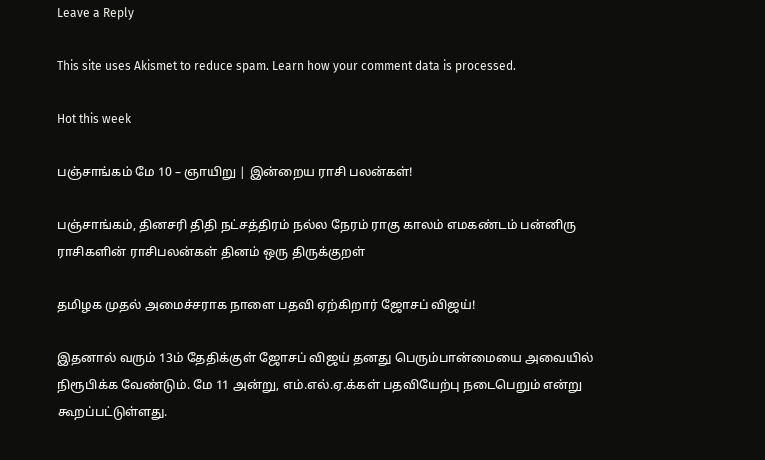Leave a Reply

This site uses Akismet to reduce spam. Learn how your comment data is processed.

Hot this week

பஞ்சாங்கம் மே 10 – ஞாயிறு | இன்றைய ராசி பலன்கள்!

பஞ்சாங்கம், தினசரி திதி நட்சத்திரம் நல்ல நேரம் ராகு காலம் எமகண்டம் பன்னிரு ராசிகளின் ராசிபலன்கள் தினம் ஒரு திருக்குறள்

தமிழக முதல் அமைச்சராக நாளை பதவி ஏற்கிறார் ஜோசப் விஜய்!

இதனால் வரும் 13ம் தேதிக்குள் ஜோசப் விஜய் தனது பெரும்பான்மையை அவையில் நிரூபிக்க வேண்டும். மே 11 அன்று, எம்.எல்.ஏ.க்கள் பதவியேற்பு நடைபெறும் என்று கூறப்பட்டுள்ளது.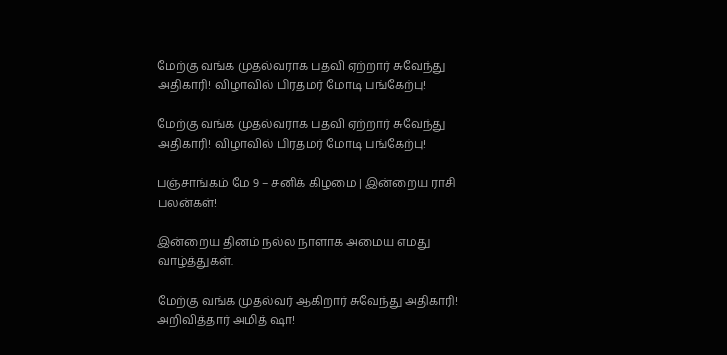மேற்கு வங்க முதல்வராக பதவி ஏற்றார் சுவேந்து அதிகாரி! விழாவில் பிரதமர் மோடி பங்கேற்பு!

மேற்கு வங்க முதல்வராக பதவி ஏற்றார் சுவேந்து அதிகாரி! விழாவில் பிரதமர் மோடி பங்கேற்பு!

பஞ்சாங்கம் மே 9 – சனிக் கிழமை | இன்றைய ராசி பலன்கள்!

இன்றைய தினம் நல்ல நாளாக அமைய எமது வாழ்த்துகள்.

மேற்கு வங்க முதல்வர் ஆகிறார் சுவேந்து அதிகாரி! அறிவித்தார் அமித் ஷா!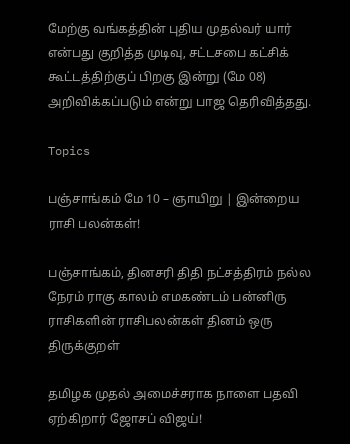மேற்கு வங்கத்தின் புதிய முதல்வர் யார் என்பது குறித்த முடிவு, சட்டசபை கட்சிக் கூட்டத்திற்குப் பிறகு இன்று (மே 08) அறிவிக்கப்படும் என்று பாஜ தெரிவித்தது.

Topics

பஞ்சாங்கம் மே 10 – ஞாயிறு | இன்றைய ராசி பலன்கள்!

பஞ்சாங்கம், தினசரி திதி நட்சத்திரம் நல்ல நேரம் ராகு காலம் எமகண்டம் பன்னிரு ராசிகளின் ராசிபலன்கள் தினம் ஒரு திருக்குறள்

தமிழக முதல் அமைச்சராக நாளை பதவி ஏற்கிறார் ஜோசப் விஜய்!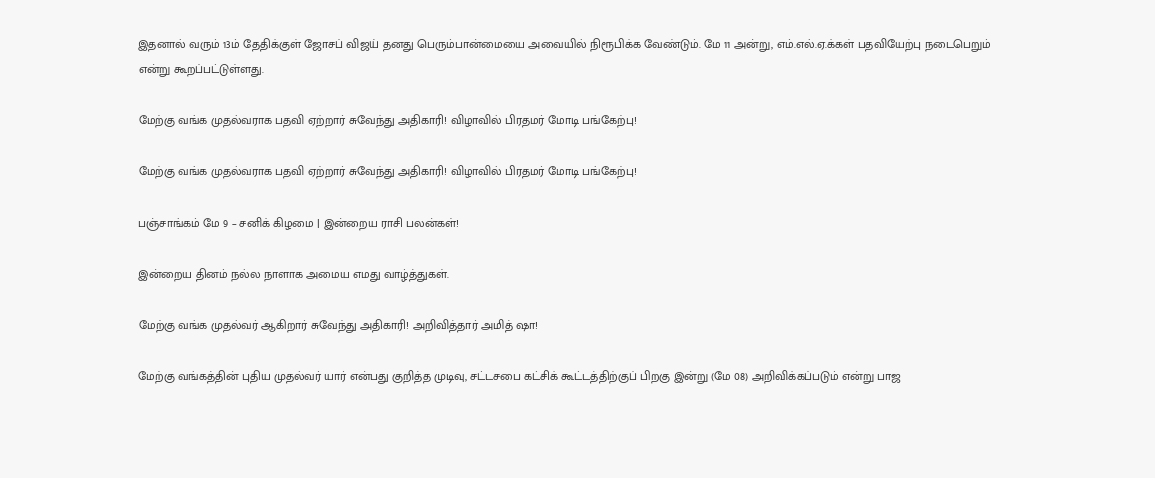இதனால் வரும் 13ம் தேதிக்குள் ஜோசப் விஜய் தனது பெரும்பான்மையை அவையில் நிரூபிக்க வேண்டும். மே 11 அன்று, எம்.எல்.ஏ.க்கள் பதவியேற்பு நடைபெறும் என்று கூறப்பட்டுள்ளது.

மேற்கு வங்க முதல்வராக பதவி ஏற்றார் சுவேந்து அதிகாரி! விழாவில் பிரதமர் மோடி பங்கேற்பு!

மேற்கு வங்க முதல்வராக பதவி ஏற்றார் சுவேந்து அதிகாரி! விழாவில் பிரதமர் மோடி பங்கேற்பு!

பஞ்சாங்கம் மே 9 – சனிக் கிழமை | இன்றைய ராசி பலன்கள்!

இன்றைய தினம் நல்ல நாளாக அமைய எமது வாழ்த்துகள்.

மேற்கு வங்க முதல்வர் ஆகிறார் சுவேந்து அதிகாரி! அறிவித்தார் அமித் ஷா!

மேற்கு வங்கத்தின் புதிய முதல்வர் யார் என்பது குறித்த முடிவு, சட்டசபை கட்சிக் கூட்டத்திற்குப் பிறகு இன்று (மே 08) அறிவிக்கப்படும் என்று பாஜ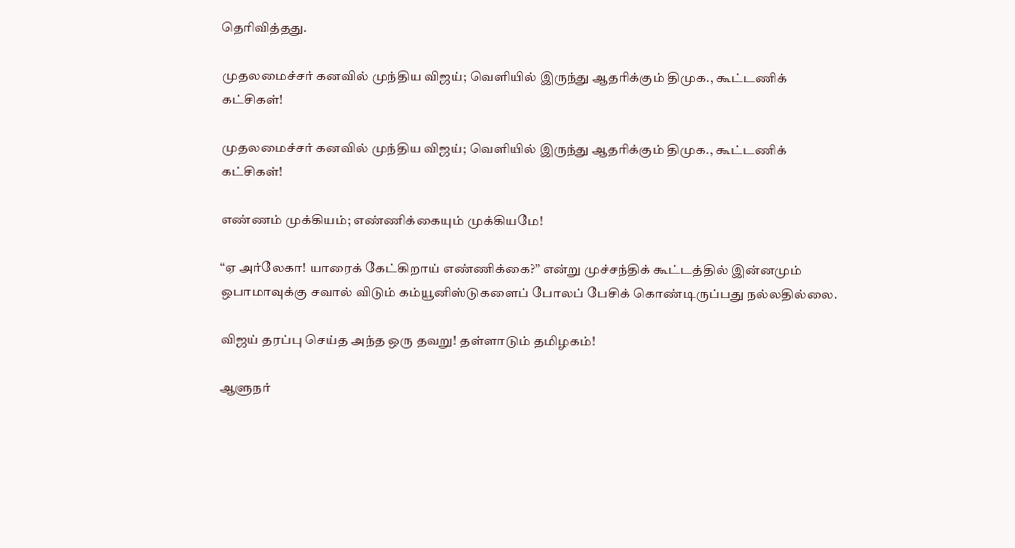தெரிவித்தது.

முதலமைச்சர் கனவில் முந்திய விஜய்; வெளியில் இருந்து ஆதரிக்கும் திமுக., கூட்டணிக் கட்சிகள்!

முதலமைச்சர் கனவில் முந்திய விஜய்; வெளியில் இருந்து ஆதரிக்கும் திமுக., கூட்டணிக் கட்சிகள்!

எண்ணம் முக்கியம்; எண்ணிக்கையும் முக்கியமே!

“ஏ அர்லேகா! யாரைக் கேட்கிறாய் எண்ணிக்கை?” என்று முச்சந்திக் கூட்டத்தில் இன்னமும் ஒபாமாவுக்கு சவால் விடும் கம்யூனிஸ்டுகளைப் போலப் பேசிக் கொண்டிருப்பது நல்லதில்லை.

விஜய் தரப்பு செய்த அந்த ஒரு தவறு! தள்ளாடும் தமிழகம்!

ஆளுநர்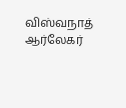விஸ்வநாத் ஆர்லேகர்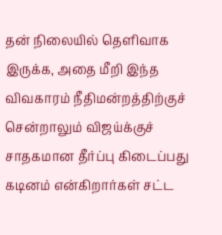தன் நிலையில் தெளிவாக இருக்க, அதை மீறி இந்த விவகாரம் நீதிமன்றத்திற்குச் சென்றாலும் விஜய்க்குச் சாதகமான தீர்ப்பு கிடைப்பது கடினம் என்கிறார்கள் சட்ட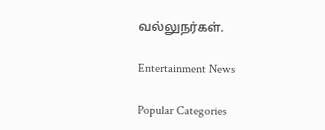வல்லுநர்கள்.

Entertainment News

Popular Categories